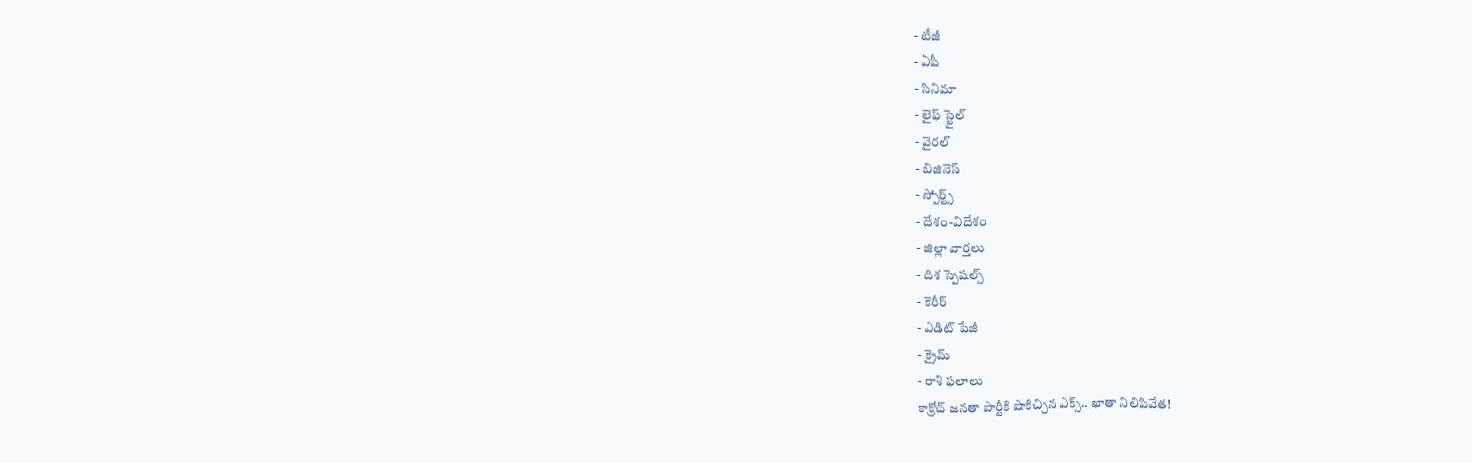- టీజీ
- ఏపీ
- సినిమా
- లైఫ్ స్టైల్
- వైరల్
- బిజినెస్
- స్పోర్ట్స్
- దేశం-విదేశం
- జిల్లా వార్తలు
- దిశ స్పెషల్స్
- కెరీర్
- ఎడిట్ పేజీ
- క్రైమ్
- రాశి ఫలాలు
కాక్రోచ్ జనతా పార్టీకి షాకిచ్చిన ఎక్స్.. ఖాతా నిలిపివేత!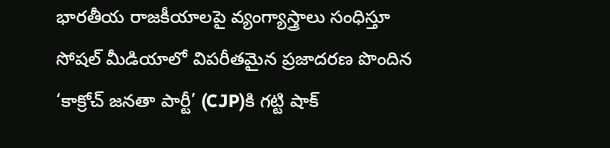భారతీయ రాజకీయాలపై వ్యంగ్యాస్త్రాలు సంధిస్తూ సోషల్ మీడియాలో విపరీతమైన ప్రజాదరణ పొందిన ‘కాక్రోచ్ జనతా పార్టీ’ (CJP)కి గట్టి షాక్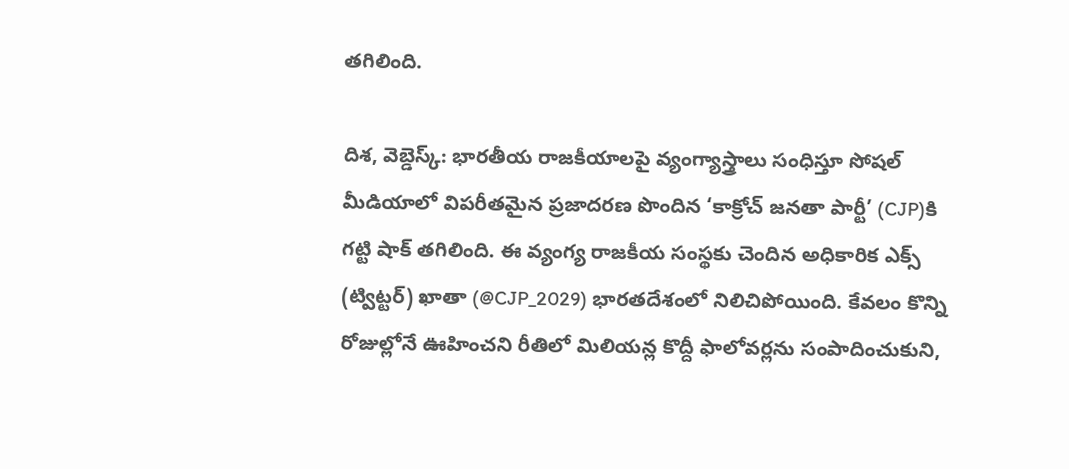తగిలింది.

దిశ, వెబ్డెస్క్: భారతీయ రాజకీయాలపై వ్యంగ్యాస్త్రాలు సంధిస్తూ సోషల్ మీడియాలో విపరీతమైన ప్రజాదరణ పొందిన ‘కాక్రోచ్ జనతా పార్టీ’ (CJP)కి గట్టి షాక్ తగిలింది. ఈ వ్యంగ్య రాజకీయ సంస్థకు చెందిన అధికారిక ఎక్స్ (ట్విట్టర్) ఖాతా (@CJP_2029) భారతదేశంలో నిలిచిపోయింది. కేవలం కొన్ని రోజుల్లోనే ఊహించని రీతిలో మిలియన్ల కొద్దీ ఫాలోవర్లను సంపాదించుకుని,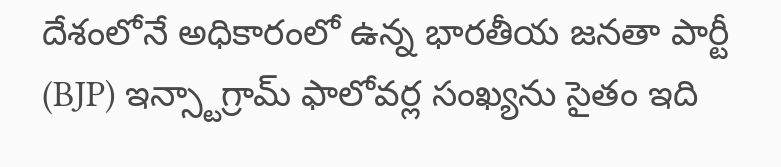దేశంలోనే అధికారంలో ఉన్న భారతీయ జనతా పార్టీ (BJP) ఇన్స్టాగ్రామ్ ఫాలోవర్ల సంఖ్యను సైతం ఇది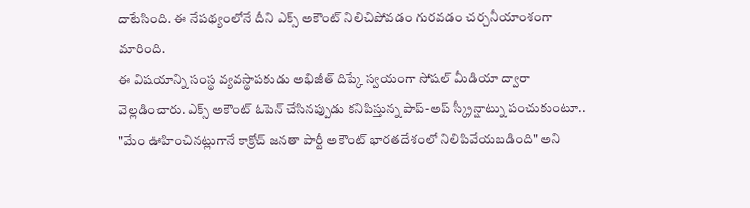దాటేసింది. ఈ నేపథ్యంలోనే దీని ఎక్స్ అకౌంట్ నిలిచిపోవడం గురవడం చర్చనీయాంశంగా మారింది.
ఈ విషయాన్ని సంస్థ వ్యవస్థాపకుడు అభిజీత్ దిప్కే స్వయంగా సోషల్ మీడియా ద్వారా వెల్లడించారు. ఎక్స్ అకౌంట్ ఓపెన్ చేసినప్పుడు కనిపిస్తున్న పాప్-అప్ స్క్రీన్షాట్ను పంచుకుంటూ.. "మేం ఊహించినట్లుగానే కాక్రోచ్ జనతా పార్టీ అకౌంట్ భారతదేశంలో నిలిపివేయబడింది" అని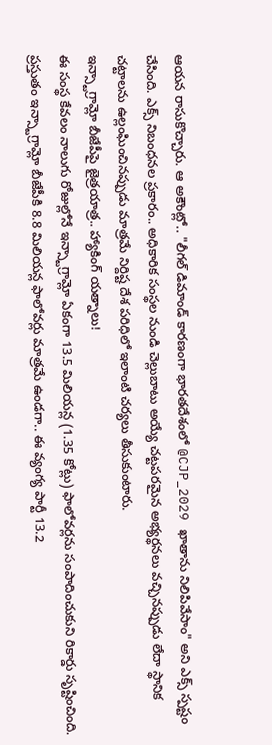ఆయన రాసుకొచ్చారు. ఆ అకౌంట్లో.. "లీగల్ డిమాండ్ కారణంగా భారతదేశంలో @CJP_2029 ఖాతాను నిలిపివేసాం" అని ఎక్స్ స్పష్టం చేసింది. ఎక్స్ నిబంధనల ప్రకారం.. అధికారిక సంస్థల నుండి చెల్లుబాటు అయ్యే చట్టపరమైన అభ్యర్థనలు వచ్చినప్పుడు లేదా స్థానిక చట్టాలను ఉల్లంఘించినప్పుడు మాత్రమే నిర్దిష్ట దేశ పరిధిలో ఇలాంటి చర్యలు తీసుకుంటారు.
ఇన్స్టాగ్రామ్లో బీజేపీపై జైత్రయాత్ర.. హ్యాకింగ్ యత్నాలు!
ఈ సంస్థ కేవలం నాలుగు రోజుల్లోనే ఇన్స్టాగ్రామ్లో ఏకంగా 13.5 మిలియన్ల (1.35 కోట్లు) ఫాలోవర్లను సంపాదించుకుని రికార్డు సృష్టించింది. ప్రస్తుతం ఇన్స్టాగ్రామ్లో బీజేపీకి 8.8 మిలియన్ల ఫాలోవర్లు మాత్రమే ఉండగా.. ఈ వ్యంగ్య పార్టీ 13.2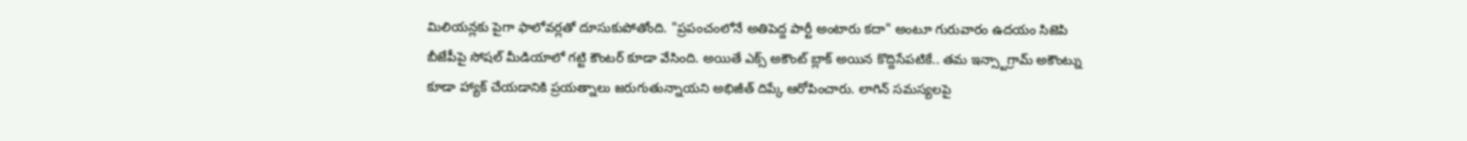మిలియన్లకు పైగా ఫాలోవర్లతో దూసుకుపోతోంది. "ప్రపంచంలోనే అతిపెద్ద పార్టీ అంటారు కదా" అంటూ గురువారం ఉదయం సిజెపి బీజేపీపై సోషల్ మీడియాలో గట్టి కౌంటర్ కూడా వేసింది. అయితే ఎక్స్ అకౌంట్ బ్లాక్ అయిన కొద్దిసేపటికే.. తమ ఇన్స్టాగ్రామ్ అకౌంట్ను కూడా హ్యాక్ చేయడానికి ప్రయత్నాలు జరుగుతున్నాయని అభిజీత్ దిప్కే ఆరోపించారు. లాగిన్ సమస్యలపై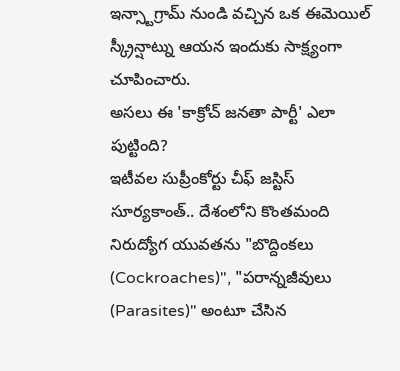ఇన్స్టాగ్రామ్ నుండి వచ్చిన ఒక ఈమెయిల్ స్క్రీన్షాట్ను ఆయన ఇందుకు సాక్ష్యంగా చూపించారు.
అసలు ఈ 'కాక్రోచ్ జనతా పార్టీ' ఎలా పుట్టింది?
ఇటీవల సుప్రీంకోర్టు చీఫ్ జస్టిస్ సూర్యకాంత్.. దేశంలోని కొంతమంది నిరుద్యోగ యువతను "బొద్దింకలు (Cockroaches)", "పరాన్నజీవులు (Parasites)" అంటూ చేసిన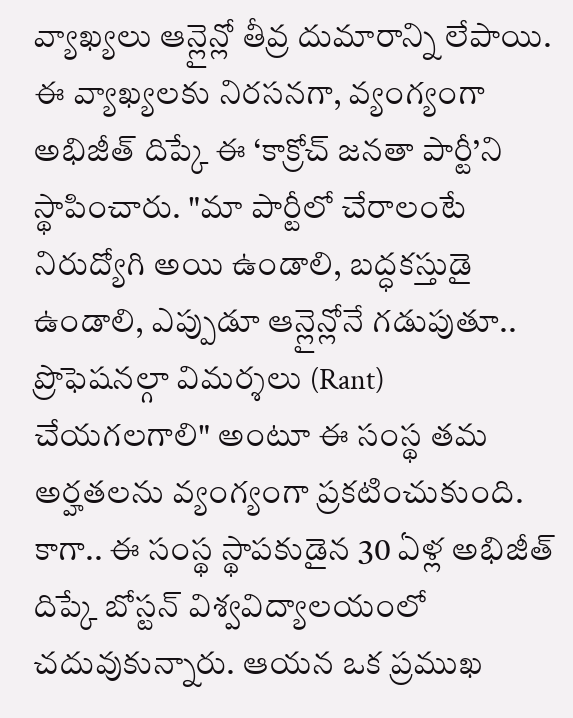వ్యాఖ్యలు ఆన్లైన్లో తీవ్ర దుమారాన్ని లేపాయి. ఈ వ్యాఖ్యలకు నిరసనగా, వ్యంగ్యంగా అభిజీత్ దిప్కే ఈ ‘కాక్రోచ్ జనతా పార్టీ’ని స్థాపించారు. "మా పార్టీలో చేరాలంటే నిరుద్యోగి అయి ఉండాలి, బద్ధకస్తుడై ఉండాలి, ఎప్పుడూ ఆన్లైన్లోనే గడుపుతూ.. ప్రొఫెషనల్గా విమర్శలు (Rant) చేయగలగాలి" అంటూ ఈ సంస్థ తమ అర్హతలను వ్యంగ్యంగా ప్రకటించుకుంది. కాగా.. ఈ సంస్థ స్థాపకుడైన 30 ఏళ్ల అభిజీత్ దిప్కే బోస్టన్ విశ్వవిద్యాలయంలో చదువుకున్నారు. ఆయన ఒక ప్రముఖ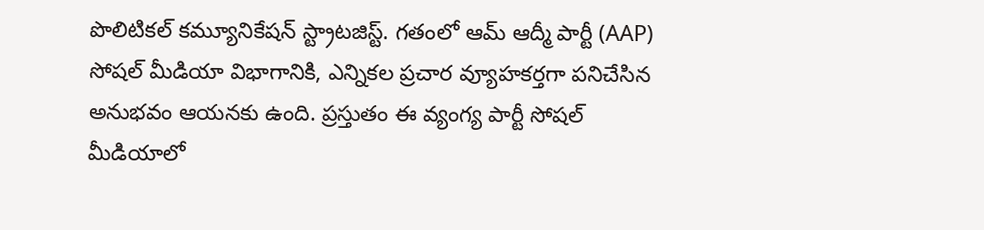పొలిటికల్ కమ్యూనికేషన్ స్ట్రాటజిస్ట్. గతంలో ఆమ్ ఆద్మీ పార్టీ (AAP) సోషల్ మీడియా విభాగానికి, ఎన్నికల ప్రచార వ్యూహకర్తగా పనిచేసిన అనుభవం ఆయనకు ఉంది. ప్రస్తుతం ఈ వ్యంగ్య పార్టీ సోషల్ మీడియాలో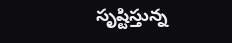సృష్టిస్తున్న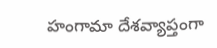హంగామా దేశవ్యాప్తంగా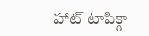హాట్ టాపిక్గా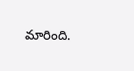మారింది.